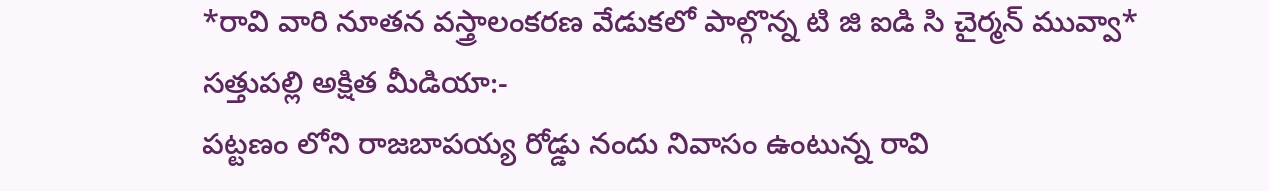*రావి వారి నూతన వస్త్రాలంకరణ వేడుకలో పాల్గొన్న టి జి ఐడి సి చైర్మన్ మువ్వా*
సత్తుపల్లి అక్షిత మీడియా:-
పట్టణం లోని రాజబాపయ్య రోడ్డు నందు నివాసం ఉంటున్న రావి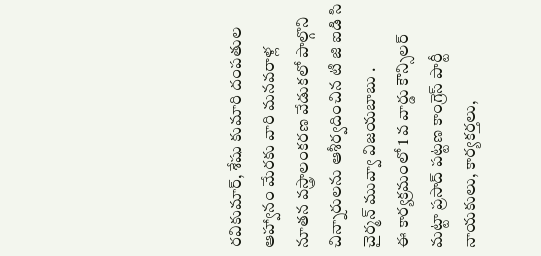రవికుమార్, శేషు కుమారి దంపతుల ఆహ్వానం మేరకు వారి మనవరాళ్ల నూతన వస్త్రాలంకరణ వేడుకలో పాల్గొని చిన్నారులను ఆశీర్వదించిన టి జి ఐడి సి చైర్మన్ మువ్వా విజయబాబు .
ఈ కార్యక్రమంలో 1 వ వార్డు కౌన్సిలర్ మట్టా ప్రసాద్ పట్టణ కాంగ్రెస్ పార్టీ నాయకులు, కార్యకర్తలు,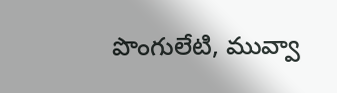పొంగులేటి, మువ్వా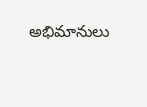అభిమానులు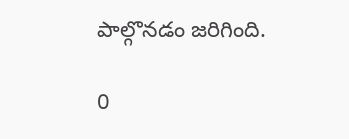పాల్గొనడం జరిగింది.

0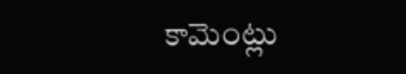కామెంట్లు